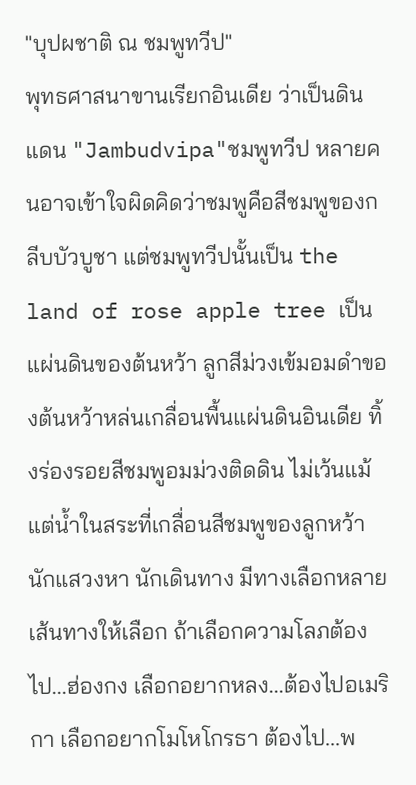"บุปผชาติ ณ ชมพูทวีป"
พุทธศาสนาขานเรียกอินเดีย ว่าเป็นดินแดน "Jambudvipa"ชมพูทวีป หลายคนอาจเข้าใจผิดคิดว่าชมพูคือสีชมพูของกลีบบัวบูชา แต่ชมพูทวีปนั้นเป็น the land of rose apple tree เป็นแผ่นดินของต้นหว้า ลูกสีม่วงเข้มอมดำของต้นหว้าหล่นเกลื่อนพื้นแผ่นดินอินเดีย ทิ้งร่องรอยสีชมพูอมม่วงติดดิน ไม่เว้นแม้แต่น้ำในสระที่เกลื่อนสีชมพูของลูกหว้า
นักแสวงหา นักเดินทาง มีทางเลือกหลายเส้นทางให้เลือก ถ้าเลือกความโลภต้องไป...ฮ่องกง เลือกอยากหลง...ต้องไปอเมริกา เลือกอยากโมโหโกรธา ต้องไป...พ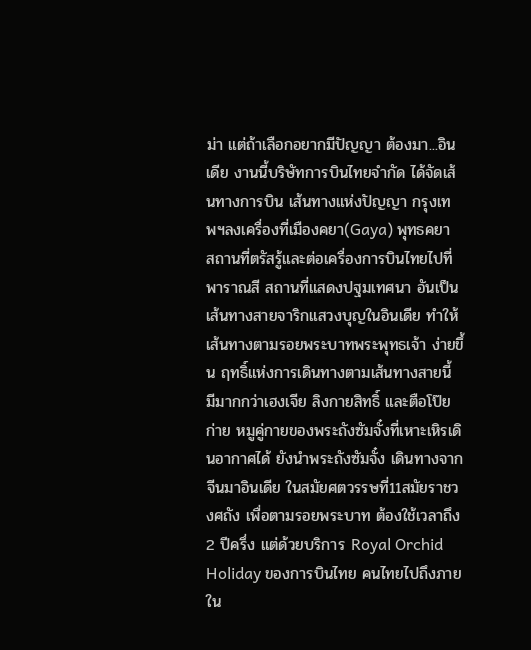ม่า แต่ถ้าเลือกอยากมีปัญญา ต้องมา...อินเดีย งานนี้บริษัทการบินไทยจำกัด ได้จัดเส้นทางการบิน เส้นทางแห่งปัญญา กรุงเทพฯลงเครื่องที่เมืองคยา(Gaya) พุทธคยา สถานที่ตรัสรู้และต่อเครื่องการบินไทยไปที่พาราณสี สถานที่แสดงปฐมเทศนา อันเป็นเส้นทางสายจาริกแสวงบุญในอินเดีย ทำให้เส้นทางตามรอยพระบาทพระพุทธเจ้า ง่ายขึ้น ฤทธิ์แห่งการเดินทางตามเส้นทางสายนี้ มีมากกว่าเฮงเจีย ลิงกายสิทธิ์ และตือโป๊ยก่าย หมูคู่กายของพระถังซัมจั๋งที่เหาะเหิรเดินอากาศได้ ยังนำพระถังซัมจั๋ง เดินทางจากจีนมาอินเดีย ในสมัยศตวรรษที่11สมัยราชวงศถัง เพื่อตามรอยพระบาท ต้องใช้เวลาถึง 2 ปีครึ่ง แต่ด้วยบริการ Royal Orchid Holiday ของการบินไทย คนไทยไปถึงภายใน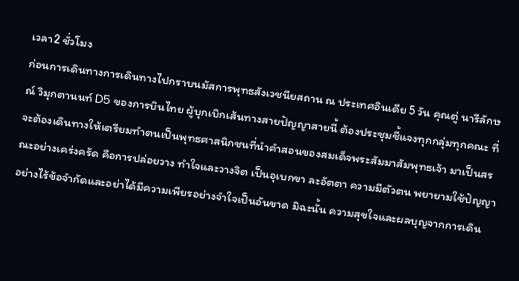เวลา2 ชั่วโมง
ก่อนการเดินทางการเดินทางไปกราบนมัสการพุทธสังเวชนียสถาน ณ ประเทศอินเดีย 5 วัน คุณตู่ นารีลักษณ์ วิมุกตานนท์ D5 ของการบินไทย ผู้บุกเบิกเส้นทางสายปัญญาสายนี้ ต้องประชุมชี้แจงทุกกลุ่มทุกคณะ ที่จะต้องเดินทางให้เตรียมทำตนเป็นพุทธศาสนิกชนที่นำคำสอนของสมเด็จพระสัมมาสัมพุทธเจ้า มาเป็นสรณะอย่างเคร่งครัด คือการปล่อยวาง ทำใจและวางจิต เป็นอุเบกขา ละอัตตา ความมีตัวตน พยายามใช้ปัญญาอย่างไร้ข้อจำกัดและอย่าได้มีความเพียรอย่างจำใจเป็นอันขาด มิฉะนั้น ความสุขใจและผลบุญจากการเดิน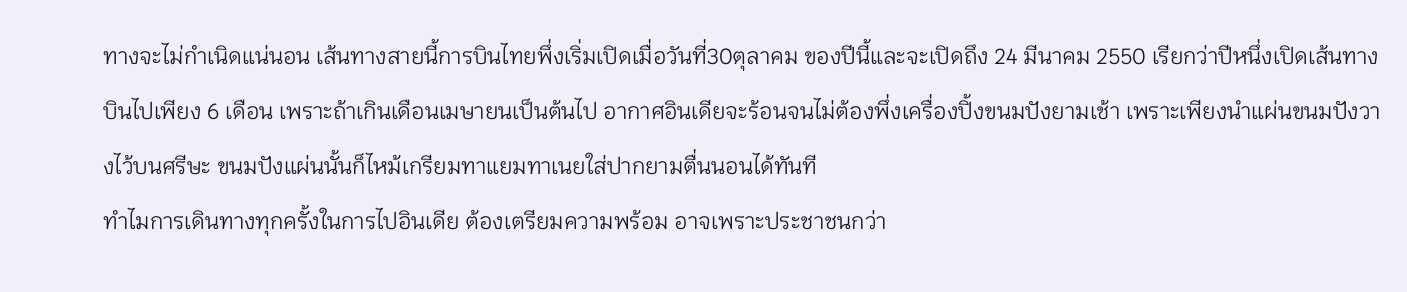ทางจะไม่กำเนิดแน่นอน เส้นทางสายนี้การบินไทยพึ่งเริ่มเปิดเมื่อวันที่30ตุลาคม ของปีนี้และจะเปิดถึง 24 มีนาคม 2550 เรียกว่าปีหนึ่งเปิดเส้นทางบินไปเพียง 6 เดือน เพราะถ้าเกินเดือนเมษายนเป็นต้นไป อากาศอินเดียจะร้อนจนไม่ต้องพึ่งเครื่องปิ้งขนมปังยามเช้า เพราะเพียงนำแผ่นขนมปังวางไว้บนศรีษะ ขนมปังแผ่นนั้นก็ไหม้เกรียมทาแยมทาเนยใส่ปากยามตื่นนอนได้ทันที
ทำไมการเดินทางทุกครั้งในการไปอินเดีย ต้องเตรียมความพร้อม อาจเพราะประชาชนกว่า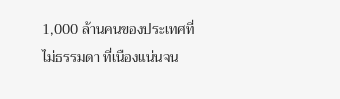1,000 ล้านคนของประเทศที่ไม่ธรรมดา ที่เนืองแน่นจน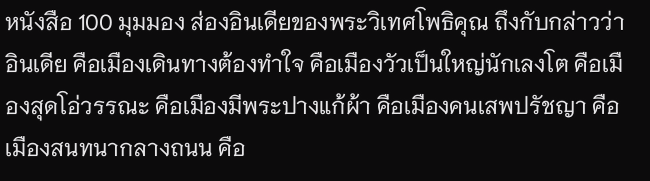หนังสือ 100 มุมมอง ส่องอินเดียของพระวิเทศโพธิคุณ ถึงกับกล่าวว่า อินเดีย คือเมืองเดินทางต้องทำใจ คือเมืองวัวเป็นใหญ่นักเลงโต คือเมืองสุดโอ่วรรณะ คือเมืองมีพระปางแก้ผ้า คือเมืองคนเสพปรัชญา คือเมืองสนทนากลางถนน คือ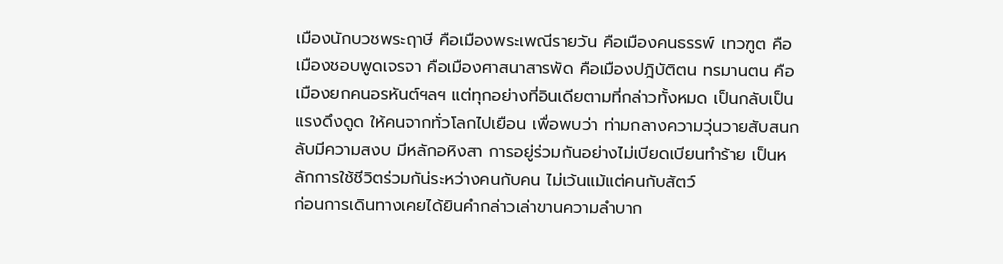เมืองนักบวชพระฤาษี คือเมืองพระเพณีรายวัน คือเมืองคนธรรพ์ เทวฑูต คือเมืองชอบพูดเจรจา คือเมืองศาสนาสารพัด คือเมืองปฎิบัติตน ทรมานตน คือเมืองยกคนอรหันต์ฯลฯ แต่ทุกอย่างที่อินเดียตามที่กล่าวทั้งหมด เป็นกลับเป็นแรงดึงดูด ให้คนจากทั่วโลกไปเยือน เพื่อพบว่า ท่ามกลางความวุ่นวายสับสนกลับมีความสงบ มีหลักอหิงสา การอยู่ร่วมกันอย่างไม่เบียดเบียนทำร้าย เป็นหลักการใช้ชีวิตร่วมกัน่ระหว่างคนกับคน ไม่เว้นแม้แต่คนกับสัตว์
ก่อนการเดินทางเคยได้ยินคำกล่าวเล่าขานความลำบาก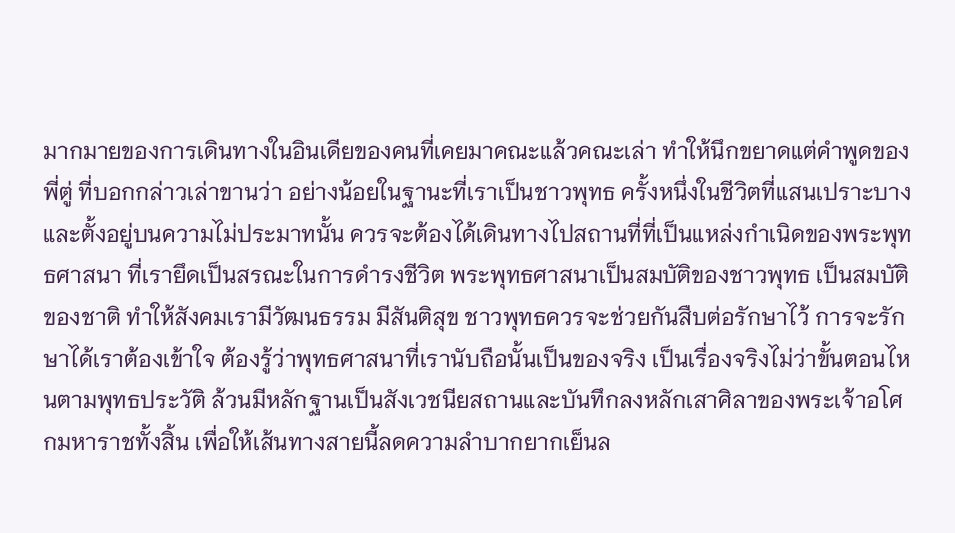มากมายของการเดินทางในอินเดียของคนที่เคยมาคณะแล้วคณะเล่า ทำให้นึกขยาดแต่คำพูดของพี่ตู่ ที่บอกกล่าวเล่าขานว่า อย่างน้อยในฐานะที่เราเป็นชาวพุทธ ครั้งหนึ่งในชีวิตที่แสนเปราะบางและตั้งอยู่บนความไม่ประมาทนั้น ควรจะต้องได้เดินทางไปสถานที่ที่เป็นแหล่งกำเนิดของพระพุทธศาสนา ที่เรายึดเป็นสรณะในการดำรงชีวิต พระพุทธศาสนาเป็นสมบัติของชาวพุทธ เป็นสมบัติของชาติ ทำให้สังคมเรามีวัฒนธรรม มีสันติสุข ชาวพุทธควรจะช่วยกันสืบต่อรักษาไว้ การจะรักษาได้เราต้องเข้าใจ ต้องรู้ว่าพุทธศาสนาที่เรานับถือนั้นเป็นของจริง เป็นเรื่องจริงไม่ว่าขั้นตอนไหนตามพุทธประวัติ ล้วนมีหลักฐานเป็นสังเวชนียสถานและบันทึกลงหลักเสาศิลาของพระเจ้าอโศกมหาราชทั้งสิ้น เพื่อให้เส้นทางสายนี้ลดความลำบากยากเย็นล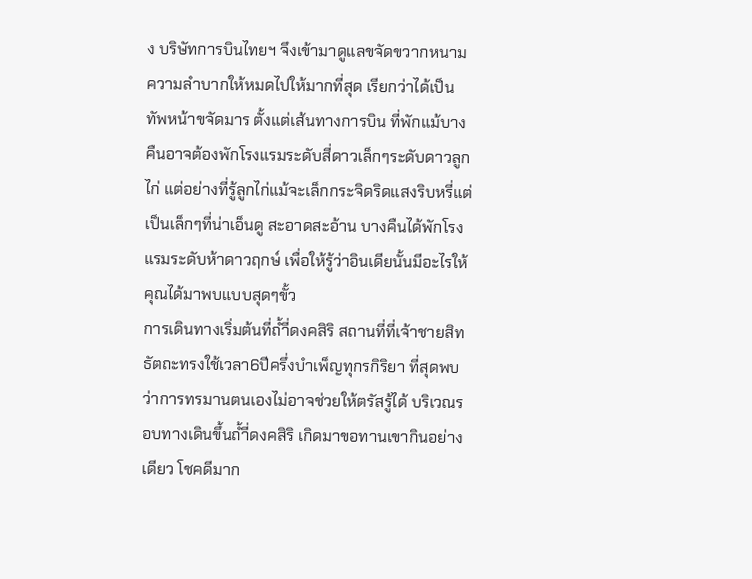ง บริษัทการบินไทยฯ จึงเข้ามาดูแลขจัดขวากหนามความลำบากให้หมดไปให้มากที่สุด เรียกว่าได้เป็นทัพหน้าขจัดมาร ตั้งแต่เส้นทางการบิน ที่พักแม้บางคืนอาจต้องพักโรงแรมระดับสี่ดาวเล็กๆระดับดาวลูกไก่ แต่อย่างที่รู้ลูกไก่แม้จะเล็กกระจิดริดแสงริบหรี่แต่เป็นเล็กๆที่น่าเอ็นดู สะอาดสะอ้าน บางคืนได้พักโรงแรมระดับห้าดาวฤกษ์ เพื่อให้รู้ว่าอินเดียนั้นมีอะไรให้คุณได้มาพบแบบสุดๆขั้ว
การเดินทางเริ่มต้นที่ถ้ำี่ดงคสิริ สถานที่ที่เจ้าชายสิทธัตถะทรงใช้เวลา6ปีครึ่งบำเพ็ญทุกรกิริยา ที่สุดพบว่าการทรมานตนเองไม่อาจช่วยให้ตรัสรู้ได้ บริเวณรอบทางเดินขึ้นถ้ำี่ดงคสิริ เกิดมาขอทานเขากินอย่างเดียว โชคดีมาก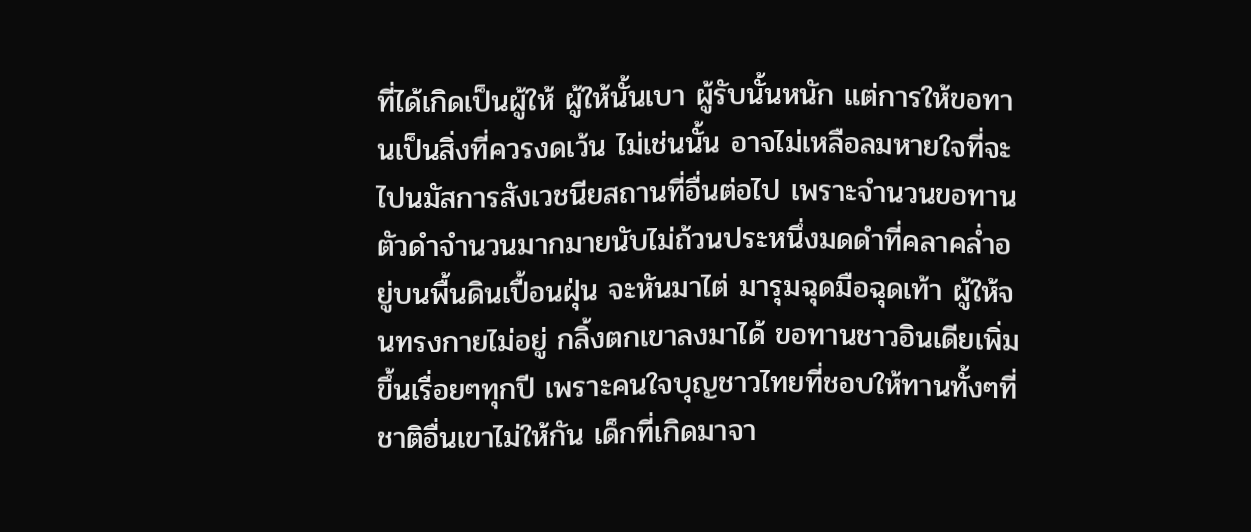ที่ได้เกิดเป็นผู้ให้ ผู้ให้นั้นเบา ผู้รับนั้นหนัก แต่การให้ขอทานเป็นสิ่งที่ควรงดเว้น ไม่เช่นนั้น อาจไม่เหลือลมหายใจที่จะไปนมัสการสังเวชนียสถานที่อื่นต่อไป เพราะจำนวนขอทานตัวดำจำนวนมากมายนับไม่ถ้วนประหนึ่งมดดำที่คลาคล่ำอยู่บนพื้นดินเปื้อนฝุ่น จะหันมาไต่ มารุมฉุดมือฉุดเท้า ผู้ให้จนทรงกายไม่อยู่ กลิ้งตกเขาลงมาได้ ขอทานชาวอินเดียเพิ่มขึ้นเรื่อยๆทุกปี เพราะคนใจบุญชาวไทยที่ชอบให้ทานทั้งๆที่ชาติอื่นเขาไม่ให้กัน เด็กที่เกิดมาจา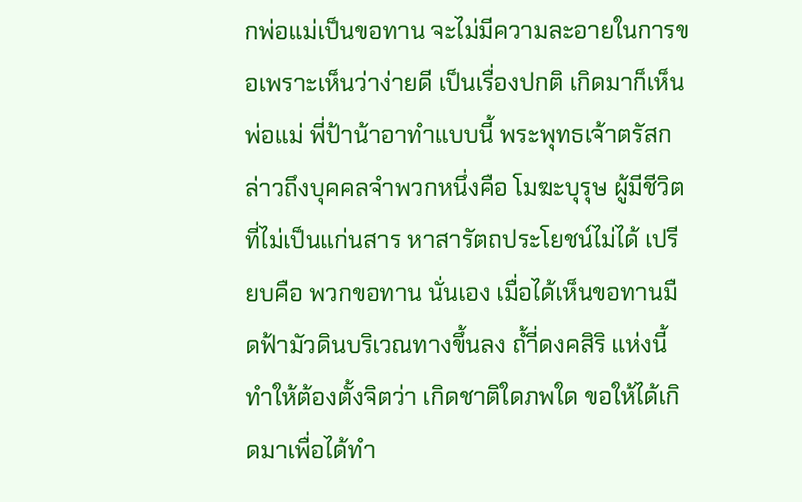กพ่อแม่เป็นขอทาน จะไม่มีความละอายในการขอเพราะเห็นว่าง่ายดี เป็นเรื่องปกติ เกิดมาก็เห็นพ่อแม่ พี่ป้าน้าอาทำแบบนี้ พระพุทธเจ้าตรัสกล่าวถึงบุคคลจำพวกหนึ่งคือ โมฆะบุรุษ ผู้มีชีวิตที่ไม่เป็นแก่นสาร หาสารัตถประโยชน์ไม่ได้ เปรียบคือ พวกขอทาน นั่นเอง เมื่อได้เห็นขอทานมืดฟ้ามัวดินบริเวณทางขึ้นลง ถ้ำี่ดงคสิริ แห่งนี้ ทำให้ต้องตั้งจิตว่า เกิดชาติใดภพใด ขอให้ได้เกิดมาเพื่อได้ทำ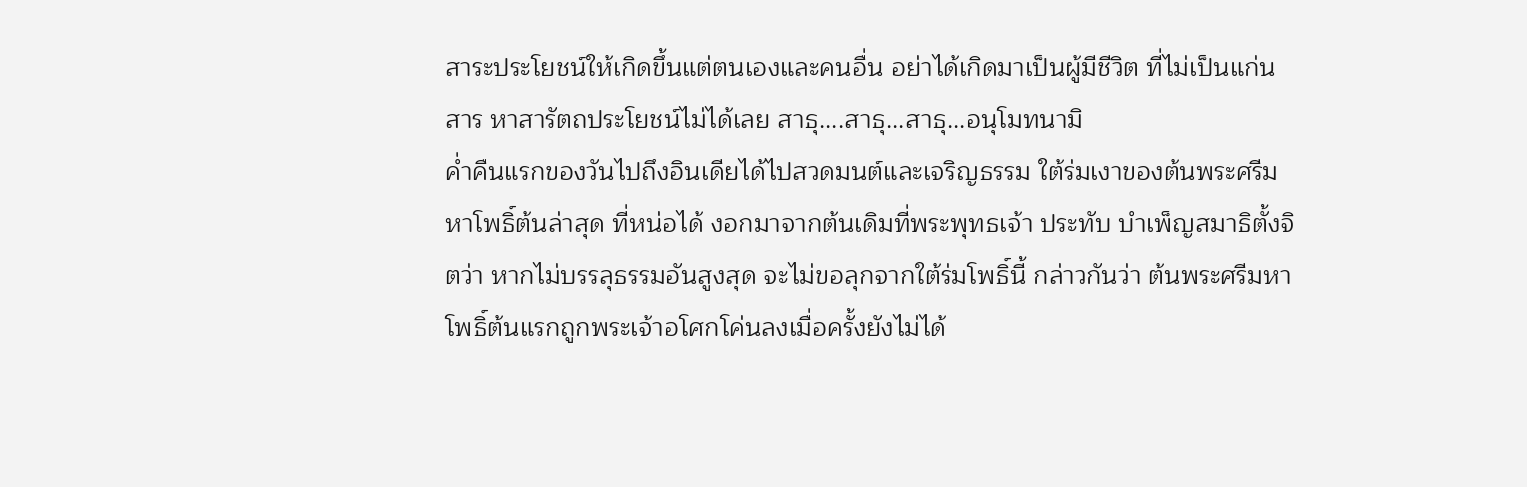สาระประโยชน์ให้เกิดขึ้นแต่ตนเองและคนอื่น อย่าได้เกิดมาเป็นผู้มีชีวิต ที่ไม่เป็นแก่นสาร หาสารัตถประโยชน์ไม่ได้เลย สาธุ....สาธุ...สาธุ...อนุโมทนามิ
ค่ำคืนแรกของวันไปถึงอินเดียได้ไปสวดมนต์และเจริญธรรม ใต้ร่มเงาของต้นพระศรีมหาโพธิ์ต้นล่าสุด ที่หน่อได้ งอกมาจากต้นเดิมที่พระพุทธเจ้า ประทับ บำเพ็ญสมาธิตั้งจิตว่า หากไม่บรรลุธรรมอันสูงสุด จะไม่ขอลุกจากใต้ร่มโพธิ์นี้ กล่าวกันว่า ต้นพระศรีมหาโพธิ์ต้นแรกถูกพระเจ้าอโศกโค่นลงเมื่อครั้งยังไม่ได้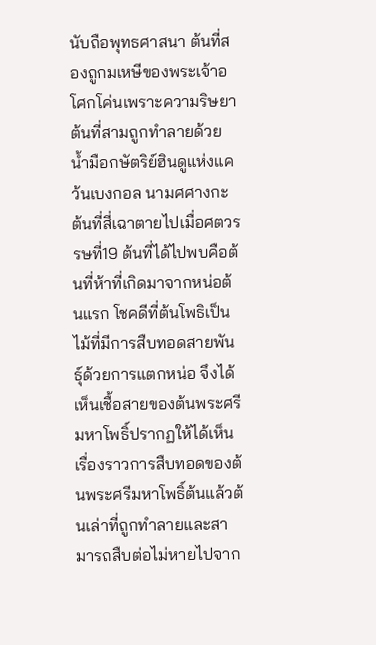นับถือพุทธศาสนา ต้นที่สองถูกมเหษีของพระเจ้าอโศกโค่นเพราะความริษยา ต้นที่สามถูกทำลายด้วยน้ำมือกษัตริย์ฮินดูแห่งแคว้นเบงกอล นามศศางกะ ต้นที่สี่เฉาตายไปเมื่อศตวรรษที่19 ต้นที่ได้ไปพบคือต้นที่ห้าที่เกิดมาจากหน่อต้นแรก โชคดีที่ต้นโพธิเป็นไม้ที่มีการสืบทอดสายพันธุ์ด้วยการแตกหน่อ จึงได้เห็นเชื้อสายของต้นพระศรีมหาโพธิ์ปรากฏให้ได้เห็น เรื่องราวการสืบทอดของต้นพระศรีมหาโพธิ์ต้นแล้วต้นเล่าที่ถูกทำลายและสามารถสืบต่อไม่หายไปจาก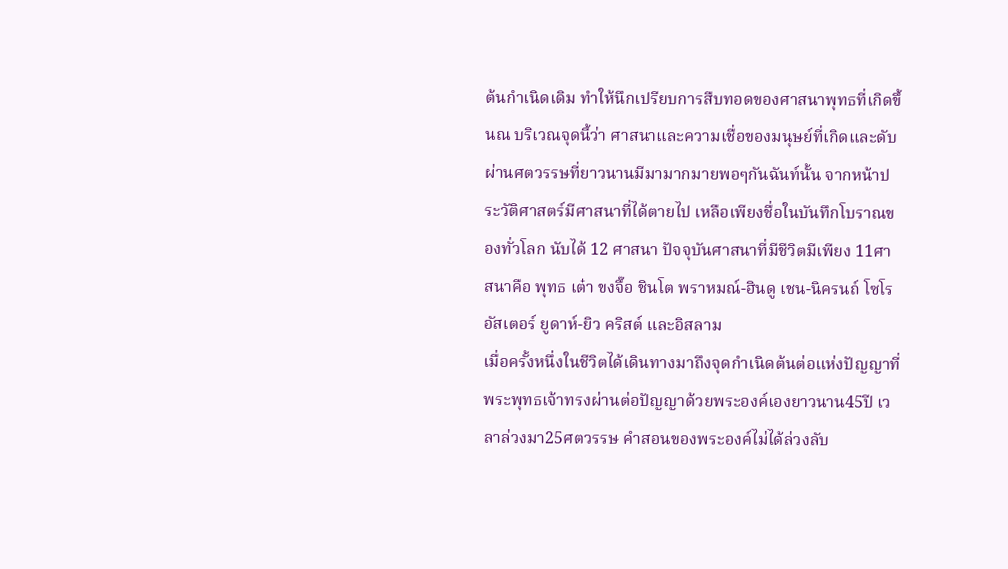ต้นกำเนิดเดิม ทำให้นึกเปรียบการสืบทอดของศาสนาพุทธที่เกิดขึ้นณ บริเวณจุดนี้ว่า ศาสนาและความเชื่อของมนุษย์ที่เกิดและดับผ่านศตวรรษที่ยาวนานมีมามากมายพอๆกันฉันท์นั้น จากหน้าประวัติศาสตร์มีศาสนาที่ได้ตายไป เหลือเพียงชื่อในบันทึกโบราณของทั่วโลก นับได้ 12 ศาสนา ปัจจุบันศาสนาที่มีชีวิตมีเพียง 11ศาสนาคือ พุทธ เต๋า ขงจื๊อ ชินโต พราหมณ์-ฮินดู เชน-นิครนถ์ โซโรอัสเตอร์ ยูดาห์-ยิว คริสต์ และอิสลาม
เมื่อครั้งหนึ่งในชีวิตได้เดินทางมาถึงจุดกำเนิดต้นต่อแห่งปัญญาที่พระพุทธเจ้าทรงผ่านต่อปัญญาด้วยพระองค์เองยาวนาน45ปี เวลาล่วงมา25ศตวรรษ คำสอนของพระองค์ไม่ได้ล่วงลับ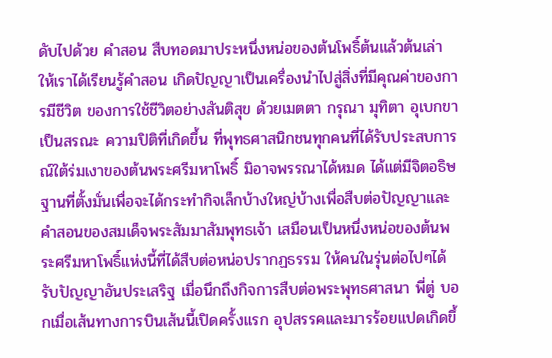ดับไปด้วย คำสอน สืบทอดมาประหนึ่งหน่อของต้นโพธิ์ต้นแล้วต้นเล่า ให้เราได้เรียนรู้คำสอน เกิดปัญญาเป็นเครื่องนำไปสู่สิ่งที่มีคุณค่าของการมีชีวิต ของการใช้ชีวิตอย่างสันติสุข ด้วยเมตตา กรุณา มุทิตา อุเบกขาเป็นสรณะ ความปิติที่เกิดขึ้น ที่พุทธศาสนิกชนทุกคนที่ได้รับประสบการณ์ใต้ร่มเงาของต้นพระศรีมหาโพธิ์ มิอาจพรรณาได้หมด ได้แต่มีจิตอธิษฐานที่ตั้งมั่นเพื่อจะได้กระทำกิจเล็กบ้างใหญ่บ้างเพื่อสืบต่อปัญญาและคำสอนของสมเด็จพระสัมมาสัมพุทธเจ้า เสมือนเป็นหนึ่งหน่อของต้นพระศรีมหาโพธิ์แห่งนี้ที่ได้สืบต่อหน่อปรากฏธรรม ให้คนในรุ่นต่อไปๆได้รับปัญญาอันประเสริฐ เมื่อนึกถึงกิจการสืบต่อพระพุทธศาสนา พี่ตู่ บอกเมื่อเส้นทางการบินเส้นนี้เปิดครั้งแรก อุปสรรคและมารร้อยแปดเกิดขึ้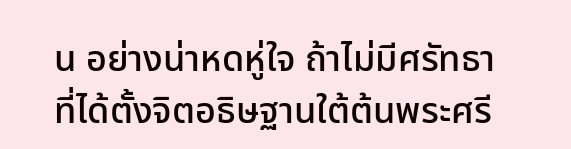น อย่างน่าหดหู่ใจ ถ้าไม่มีศรัทธาที่ได้ตั้งจิตอธิษฐานใต้ต้นพระศรี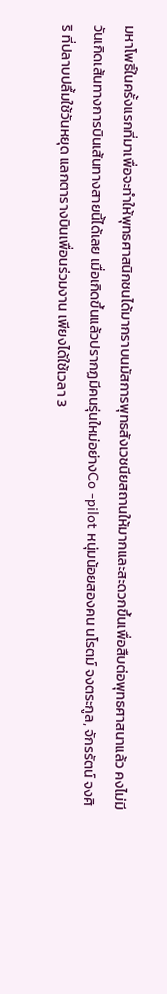มหาโพธิ์ในครั้งแรกที่มาเพื่อจะทำให้พุทธศาสนิกชนได้มากราบนมัสการพุทธสังเวชนียสถานให้มากและสะดวกขึ้นเพื่อสืบต่อพุทธศาสนาแล้ว คงไม่มีวันเกิดเส้นทางการบินเส้นทางสายนี้ได้เลย เมื่อเกิดขึ้นแล้วปรากฏมีคนรุ่นใหม่อย่างCo -pilot หนุ่มน้อยสองคน นโรตม์ จงตระกูล, จักรรัตน์ จงศิริ ที่ปลาบปลื้มใช้วันหยุด แลกตารางบินเพื่อนร่วมงาน เพียงได้ใช้เวลา 3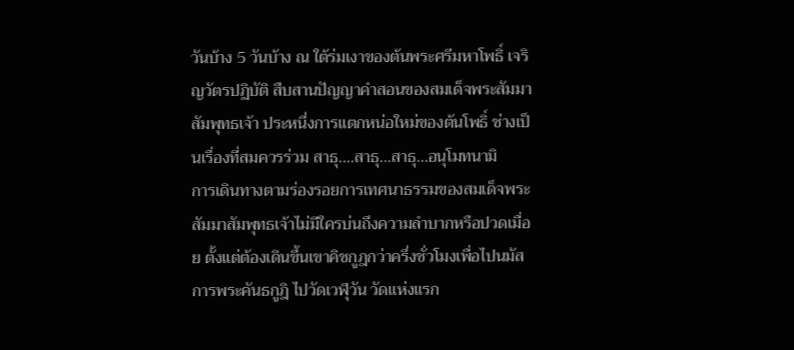วันบ้าง 5 วันบ้าง ณ ใต้ร่มเงาของต้นพระศรีมหาโพธิ์ เจริญวัตรปฏิบัติ สืบสานปัญญาคำสอนของสมเด็จพระสัมมาสัมพุทธเจ้า ประหนึ่งการแตกหน่อใหม่ของต้นโพธิ์ ช่างเป็นเรื่องที่สมควรร่วม สาธุ....สาธุ...สาธุ...อนุโมทนามิ
การเดินทางตามร่องรอยการเทศนาธรรมของสมเด็จพระสัมมาสัมพุทธเจ้าไม่มีใครบ่นถึงความลำบากหรือปวดเมื่อย ตั้งแต่ต้องเดินขึ้นเขาคิชกูฎกว่าครึ่งชั่วโมงเพื่อไปนมัสการพระคันธกูฎิ ไปวัดเวฬุวัน วัดแห่งแรก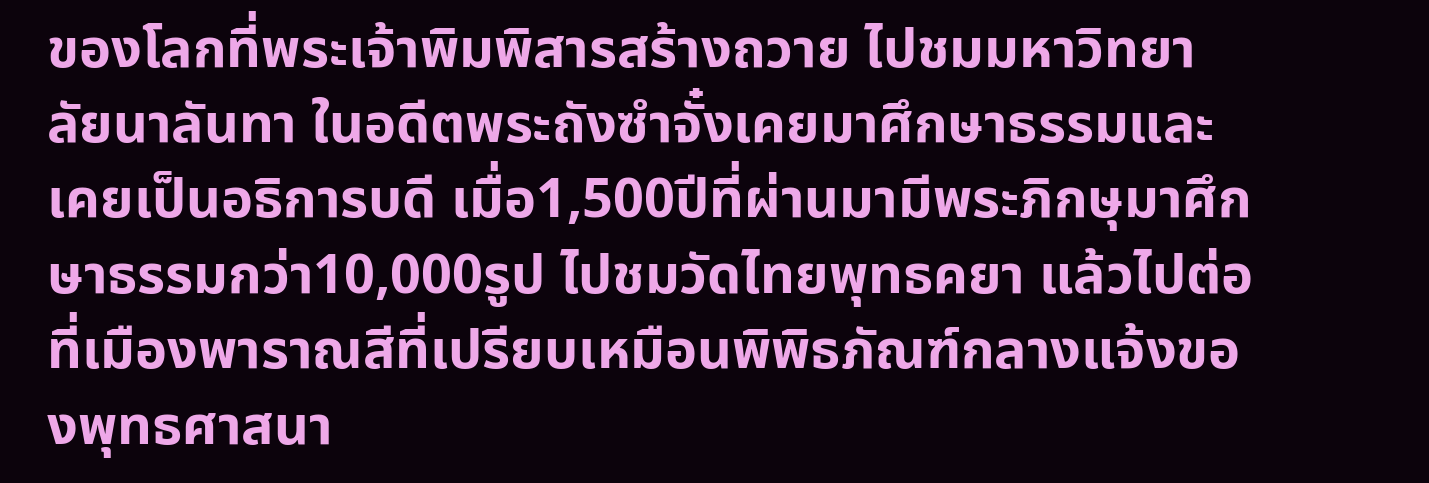ของโลกที่พระเจ้าพิมพิสารสร้างถวาย ไปชมมหาวิทยาลัยนาลันทา ในอดีตพระถังซำจั๋งเคยมาศึกษาธรรมและเคยเป็นอธิการบดี เมื่อ1,500ปีที่ผ่านมามีพระภิกษุมาศึกษาธรรมกว่า10,000รูป ไปชมวัดไทยพุทธคยา แล้วไปต่อที่เมืองพาราณสีที่เปรียบเหมือนพิพิธภัณฑ์กลางแจ้งของพุทธศาสนา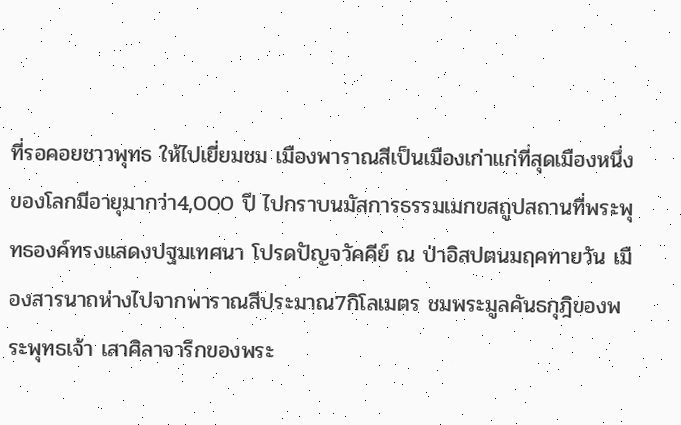ที่รอคอยชาวพุทธ ให้ไปเยี่ยมชม เมืองพาราณสีเป็นเมืองเก่าแก่ที่สุดเมืองหนึ่งของโลกมีอายุมากว่า4,000 ปี ไปกราบนมัสการธรรมเมกขสถูปสถานที่พระพุทธองค์ทรงแสดงปฐมเทศนา โปรดปัญจวัคคีย์ ณ ป่าอิสปตนมฤคทายวัน เมืองสารนาถห่างไปจากพาราณสีประมาณ7กิโลเมตร ชมพระมูลคันธกุฎิของพระพุทธเจ้า เสาศิลาจารึกของพระ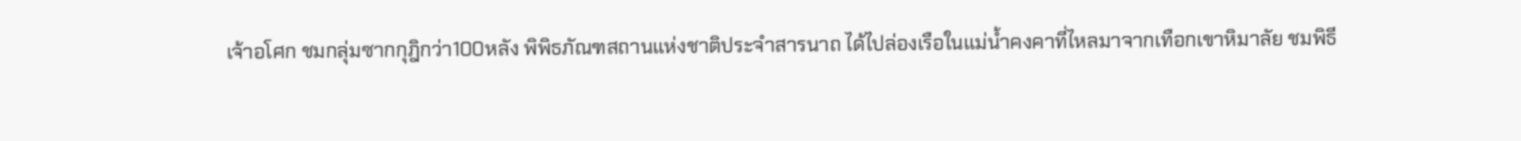เจ้าอโศก ชมกลุ่มซากกุฎิกว่า100หลัง พิพิธภัณฑสถานแห่งชาติประจำสารนาถ ได้ไปล่องเรือในแม่น้ำคงคาที่ไหลมาจากเทือกเขาหิมาลัย ชมพิธี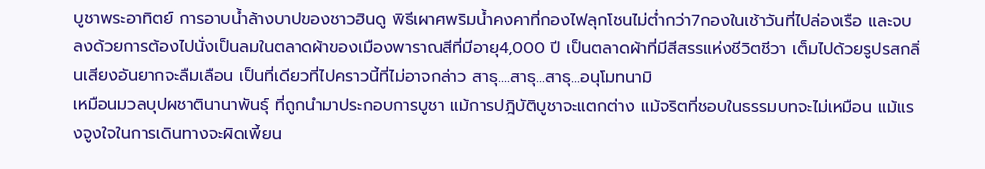บูชาพระอาทิตย์ การอาบน้ำล้างบาปของชาวฮินดู พิธีเผาศพริมน้ำคงคาที่กองไฟลุกโชนไม่ต่ำกว่า7กองในเช้าวันที่ไปล่องเรือ และจบลงด้วยการต้องไปนั่งเป็นลมในตลาดผ้าของเมืองพาราณสีที่มีอายุ4,000 ปี เป็นตลาดผ้าที่มีสีสรรแห่งชีวิตชีวา เต็มไปด้วยรูปรสกลิ่นเสียงอันยากจะลืมเลือน เป็นที่เดียวที่ไปคราวนี้ที่ไม่อาจกล่าว สาธุ....สาธุ...สาธุ...อนุโมทนามิ
เหมือนมวลบุปผชาตินานาพันธุ์ ที่ถูกนำมาประกอบการบูชา แม้การปฎิบัติบูชาจะแตกต่าง แม้จริตที่ชอบในธรรมบทจะไม่เหมือน แม้แรงจูงใจในการเดินทางจะผิดเพี้ยน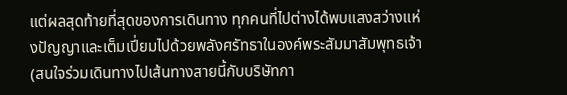แต่ผลสุดท้ายที่สุดของการเดินทาง ทุกคนที่ไปต่างได้พบแสงสว่างแห่งปัญญาและเต็มเปี่ยมไปด้วยพลังศรัทธาในองค์พระสัมมาสัมพุทธเจ้า
(สนใจร่วมเดินทางไปเส้นทางสายนี้กับบริษัทกา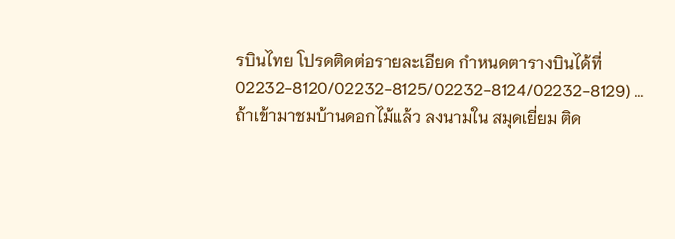รบินไทย โปรดติดต่อรายละเอียด กำหนดตารางบินได้ที่ 02232-8120/02232-8125/02232-8124/02232-8129) ...
ถ้าเข้ามาชมบ้านดอกไม้แล้ว ลงนามใน สมุดเยี่ยม ติด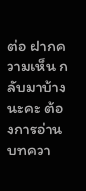ต่อ ฝากความเห็น กลับมาบ้างนะคะ ต้องการอ่านบทควา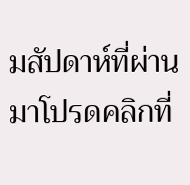มสัปดาห์ที่ผ่านมาโปรดคลิกที่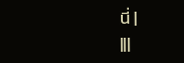นี่ |
|||